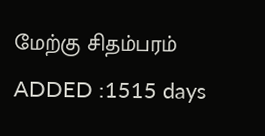மேற்கு சிதம்பரம்
ADDED :1515 days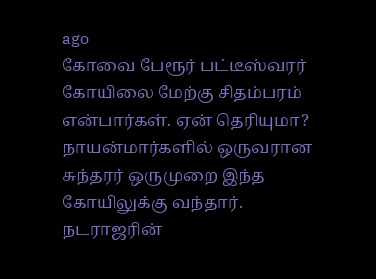ago
கோவை பேரூர் பட்டீஸ்வரர் கோயிலை மேற்கு சிதம்பரம் என்பார்கள். ஏன் தெரியுமா?
நாயன்மார்களில் ஒருவரான சுந்தரர் ஒருமுறை இந்த கோயிலுக்கு வந்தார். நடராஜரின்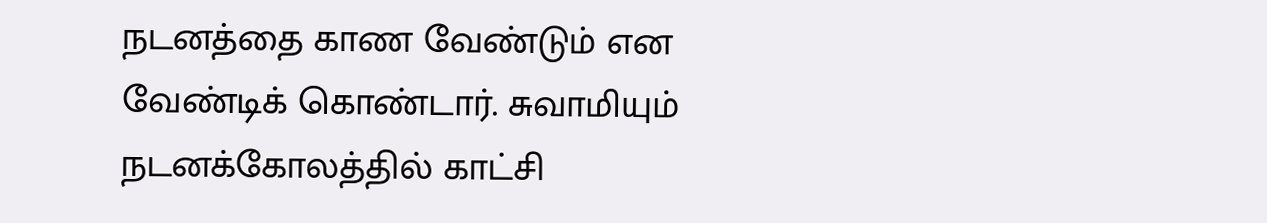நடனத்தை காண வேண்டும் என வேண்டிக் கொண்டார். சுவாமியும் நடனக்கோலத்தில் காட்சி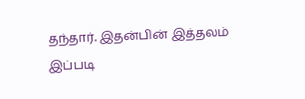தந்தார். இதன்பின் இத்தலம் இப்படி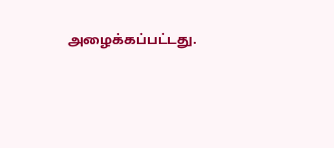அழைக்கப்பட்டது.